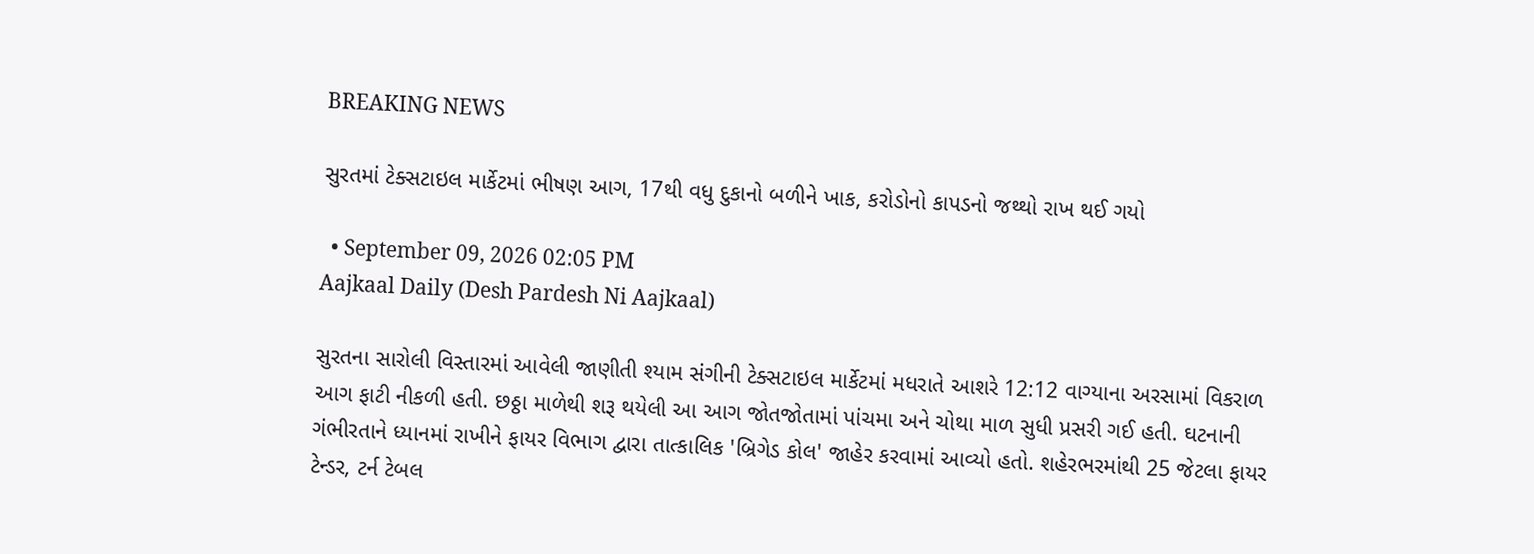BREAKING NEWS

સુરતમાં ટેક્સટાઇલ માર્કેટમાં ભીષણ આગ, 17થી વધુ દુકાનો બળીને ખાક, કરોડોનો કાપડનો જથ્થો રાખ થઈ ગયો

  • September 09, 2026 02:05 PM
Aajkaal Daily (Desh Pardesh Ni Aajkaal)

સુરતના સારોલી વિસ્તારમાં આવેલી જાણીતી શ્યામ સંગીની ટેક્સટાઇલ માર્કેટમાં મધરાતે આશરે 12:12 વાગ્યાના અરસામાં વિકરાળ આગ ફાટી નીકળી હતી. છઠ્ઠા માળેથી શરૂ થયેલી આ આગ જોતજોતામાં પાંચમા અને ચોથા માળ સુધી પ્રસરી ગઈ હતી. ઘટનાની ગંભીરતાને ધ્યાનમાં રાખીને ફાયર વિભાગ દ્વારા તાત્કાલિક 'બ્રિગેડ કોલ' જાહેર કરવામાં આવ્યો હતો. શહેરભરમાંથી 25 જેટલા ફાયર ટેન્ડર, ટર્ન ટેબલ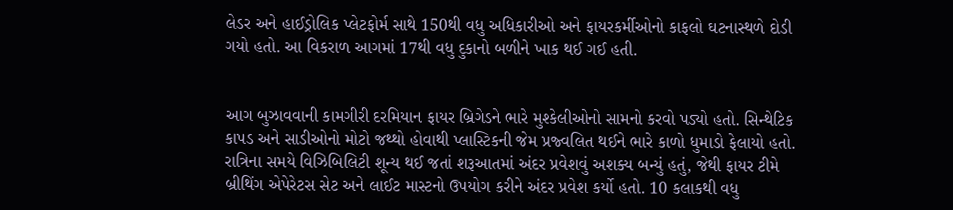લેડર અને હાઈડ્રોલિક પ્લેટફોર્મ સાથે 150થી વધુ અધિકારીઓ અને ફાયરકર્મીઓનો કાફલો ઘટનાસ્થળે દોડી ગયો હતો. આ વિકરાળ આગમાં 17થી વધુ દુકાનો બળીને ખાક થઈ ગઈ હતી.


આગ બુઝાવવાની કામગીરી દરમિયાન ફાયર બ્રિગેડને ભારે મુશ્કેલીઓનો સામનો કરવો પડ્યો હતો. સિન્થેટિક કાપડ અને સાડીઓનો મોટો જથ્થો હોવાથી પ્લાસ્ટિકની જેમ પ્રજ્વલિત થઈને ભારે કાળો ધુમાડો ફેલાયો હતો. રાત્રિના સમયે વિઝિબિલિટી શૂન્ય થઈ જતાં શરૂઆતમાં અંદર પ્રવેશવું અશક્ય બન્યું હતું, જેથી ફાયર ટીમે બ્રીથિંગ એપેરેટસ સેટ અને લાઈટ માસ્ટનો ઉપયોગ કરીને અંદર પ્રવેશ કર્યો હતો. 10 કલાકથી વધુ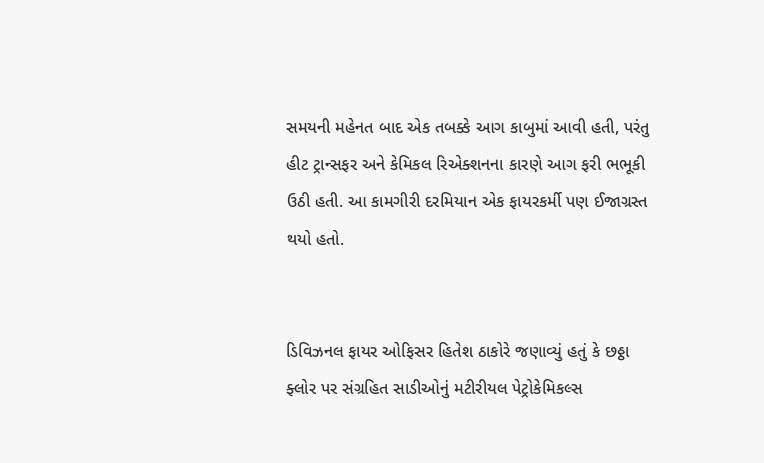સમયની મહેનત બાદ એક તબક્કે આગ કાબુમાં આવી હતી, પરંતુ હીટ ટ્રાન્સફર અને કેમિકલ રિએક્શનના કારણે આગ ફરી ભભૂકી ઉઠી હતી. આ કામગીરી દરમિયાન એક ફાયરકર્મી પણ ઈજાગ્રસ્ત થયો હતો.


ડિવિઝનલ ફાયર ઓફિસર હિતેશ ઠાકોરે જણાવ્યું હતું કે છઠ્ઠા ફ્લોર પર સંગ્રહિત સાડીઓનું મટીરીયલ પેટ્રોકેમિકલ્સ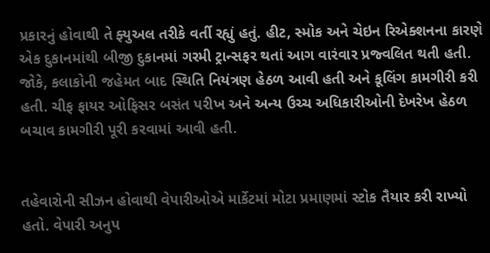પ્રકારનું હોવાથી તે ફ્યુઅલ તરીકે વર્તી રહ્યું હતું. હીટ, સ્મોક અને ચેઇન રિએક્શનના કારણે એક દુકાનમાંથી બીજી દુકાનમાં ગરમી ટ્રાન્સફર થતાં આગ વારંવાર પ્રજ્વલિત થતી હતી. જોકે, કલાકોની જહેમત બાદ સ્થિતિ નિયંત્રણ હેઠળ આવી હતી અને કૂલિંગ કામગીરી કરી હતી. ચીફ ફાયર ઓફિસર બસંત પરીખ અને અન્ય ઉચ્ચ અધિકારીઓની દેખરેખ હેઠળ બચાવ કામગીરી પૂરી કરવામાં આવી હતી.


તહેવારોની સીઝન હોવાથી વેપારીઓએ માર્કેટમાં મોટા પ્રમાણમાં સ્ટોક તૈયાર કરી રાખ્યો હતો. વેપારી અનુપ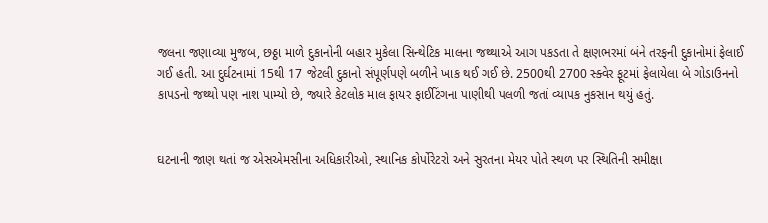જલના જણાવ્યા મુજબ, છઠ્ઠા માળે દુકાનોની બહાર મુકેલા સિન્થેટિક માલના જથ્થાએ આગ પકડતા તે ક્ષણભરમાં બંને તરફની દુકાનોમાં ફેલાઈ ગઈ હતી. આ દુર્ઘટનામાં 15થી 17 જેટલી દુકાનો સંપૂર્ણપણે બળીને ખાક થઈ ગઈ છે. 2500થી 2700 સ્ક્વેર ફૂટમાં ફેલાયેલા બે ગોડાઉનનો કાપડનો જથ્થો પણ નાશ પામ્યો છે, જ્યારે કેટલોક માલ ફાયર ફાઈટિંગના પાણીથી પલળી જતાં વ્યાપક નુકસાન થયું હતું.


ઘટનાની જાણ થતાં જ એસએમસીના અધિકારીઓ, સ્થાનિક કોર્પોરેટરો અને સુરતના મેયર પોતે સ્થળ પર સ્થિતિની સમીક્ષા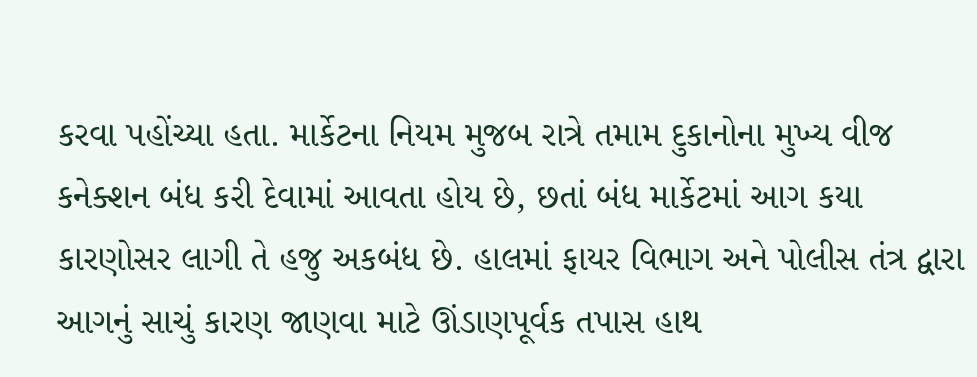કરવા પહોંચ્યા હતા. માર્કેટના નિયમ મુજબ રાત્રે તમામ દુકાનોના મુખ્ય વીજ કનેક્શન બંધ કરી દેવામાં આવતા હોય છે, છતાં બંધ માર્કેટમાં આગ કયા કારણોસર લાગી તે હજુ અકબંધ છે. હાલમાં ફાયર વિભાગ અને પોલીસ તંત્ર દ્વારા આગનું સાચું કારણ જાણવા માટે ઊંડાણપૂર્વક તપાસ હાથ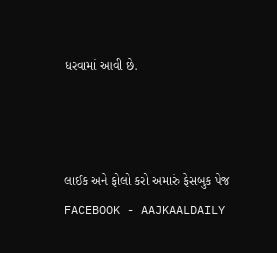ધરવામાં આવી છે.



લાઈક અને ફોલો કરો અમારું ફેસબુક પેજ FACEBOOK - AAJKAALDAILY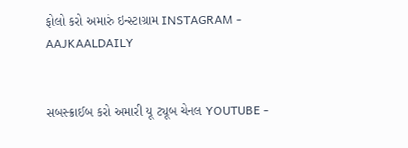ફોલો કરો અમારું ઇન્સ્ટાગ્રામ INSTAGRAM - AAJKAALDAILY


સબસ્ક્રાઈબ કરો અમારી યૂ ટ્યૂબ ચેનલ YOUTUBE -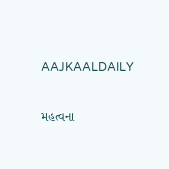AAJKAALDAILY


મહત્વના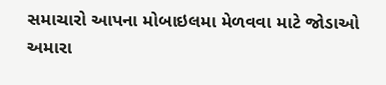સમાચારો આપના મોબાઇલમા મેળવવા માટે જોડાઓ અમારા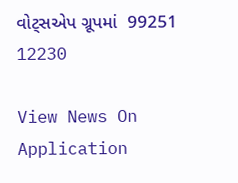વોટ્સએપ ગ્રૂપમાં  99251 12230

View News On Application